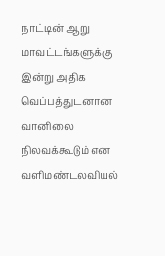நாட்டின் ஆறு மாவட்டங்களுக்கு இன்று அதிக வெப்பத்துடனான வானிலை நிலவக்கூடும் என வளிமண்டலவியல்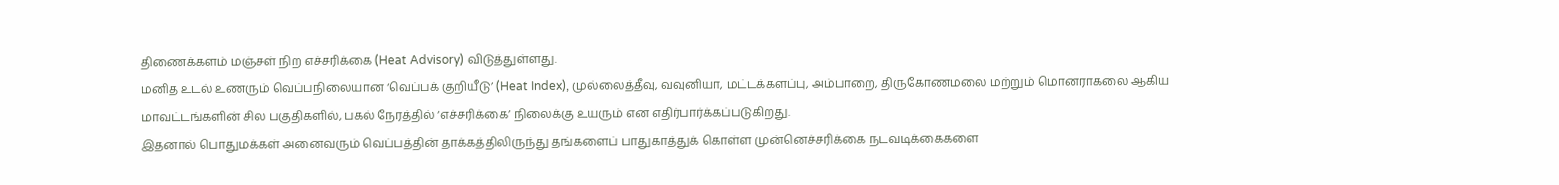திணைக்களம் மஞ்சள் நிற எச்சரிக்கை (Heat Advisory) விடுத்துள்ளது.
மனித உடல் உணரும் வெப்பநிலையான ‘வெப்பக் குறியீடு’ (Heat Index), முல்லைத்தீவு, வவுனியா, மட்டக்களப்பு, அம்பாறை, திருகோணமலை மற்றும் மொனராகலை ஆகிய மாவட்டங்களின் சில பகுதிகளில், பகல் நேரத்தில் ‘எச்சரிக்கை’ நிலைக்கு உயரும் என எதிர்பார்க்கப்படுகிறது.
இதனால் பொதுமக்கள் அனைவரும் வெப்பத்தின் தாக்கத்திலிருந்து தங்களைப் பாதுகாத்துக் கொள்ள முன்னெச்சரிக்கை நடவடிக்கைகளை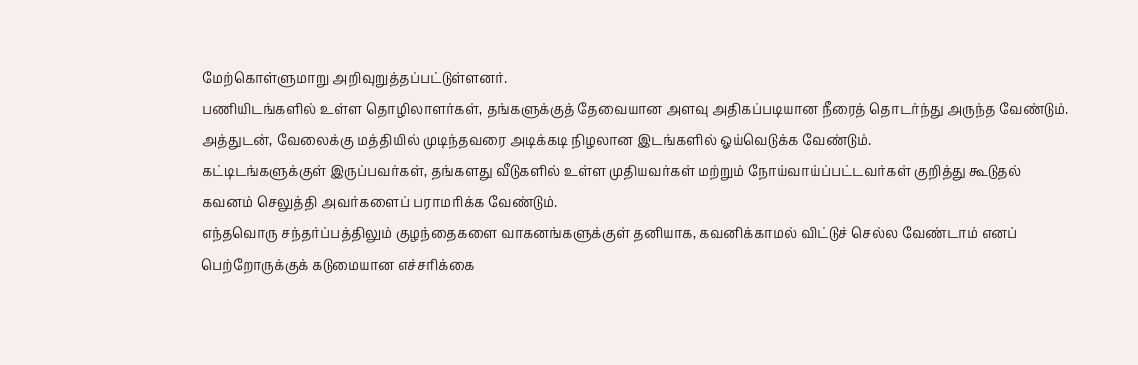மேற்கொள்ளுமாறு அறிவுறுத்தப்பட்டுள்ளனர்.
பணியிடங்களில் உள்ள தொழிலாளர்கள், தங்களுக்குத் தேவையான அளவு அதிகப்படியான நீரைத் தொடர்ந்து அருந்த வேண்டும். அத்துடன், வேலைக்கு மத்தியில் முடிந்தவரை அடிக்கடி நிழலான இடங்களில் ஓய்வெடுக்க வேண்டும்.
கட்டிடங்களுக்குள் இருப்பவர்கள், தங்களது வீடுகளில் உள்ள முதியவர்கள் மற்றும் நோய்வாய்ப்பட்டவர்கள் குறித்து கூடுதல் கவனம் செலுத்தி அவர்களைப் பராமரிக்க வேண்டும்.
எந்தவொரு சந்தர்ப்பத்திலும் குழந்தைகளை வாகனங்களுக்குள் தனியாக, கவனிக்காமல் விட்டுச் செல்ல வேண்டாம் எனப் பெற்றோருக்குக் கடுமையான எச்சரிக்கை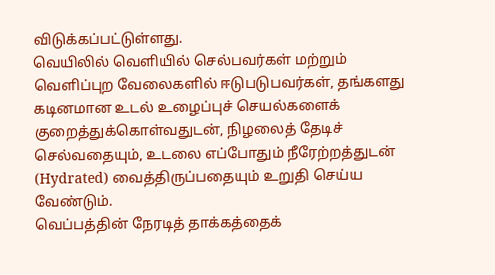விடுக்கப்பட்டுள்ளது.
வெயிலில் வெளியில் செல்பவர்கள் மற்றும் வெளிப்புற வேலைகளில் ஈடுபடுபவர்கள், தங்களது கடினமான உடல் உழைப்புச் செயல்களைக் குறைத்துக்கொள்வதுடன், நிழலைத் தேடிச் செல்வதையும், உடலை எப்போதும் நீரேற்றத்துடன் (Hydrated) வைத்திருப்பதையும் உறுதி செய்ய வேண்டும்.
வெப்பத்தின் நேரடித் தாக்கத்தைக்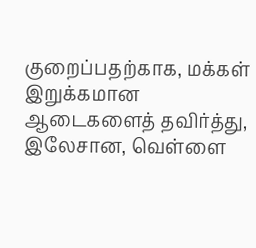குறைப்பதற்காக, மக்கள் இறுக்கமான ஆடைகளைத் தவிர்த்து, இலேசான, வெள்ளை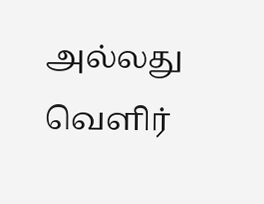அல்லது வெளிர்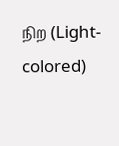நிற (Light-colored)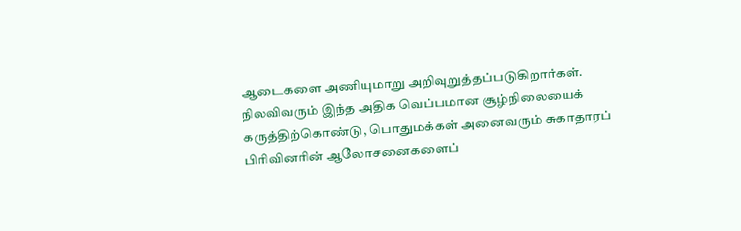ஆடைகளை அணியுமாறு அறிவுறுத்தப்படுகிறார்கள்.
நிலவிவரும் இந்த அதிக வெப்பமான சூழ்நிலையைக் கருத்திற்கொண்டு, பொதுமக்கள் அனைவரும் சுகாதாரப் பிரிவினரின் ஆலோசனைகளைப்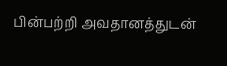பின்பற்றி அவதானத்துடன்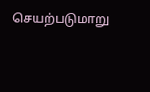செயற்படுமாறு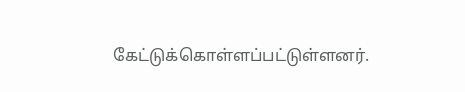கேட்டுக்கொள்ளப்பட்டுள்ளனர்.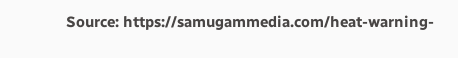Source: https://samugammedia.com/heat-warning-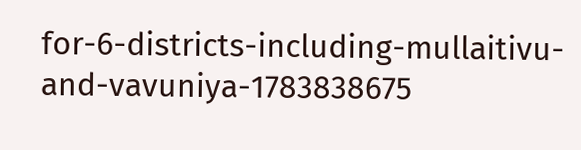for-6-districts-including-mullaitivu-and-vavuniya-1783838675